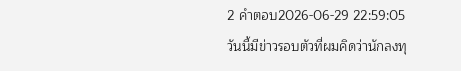2 คำตอบ2026-06-29 22:59:05
วันนี้มีข่าวรอบตัวที่ผมคิดว่านักลงทุ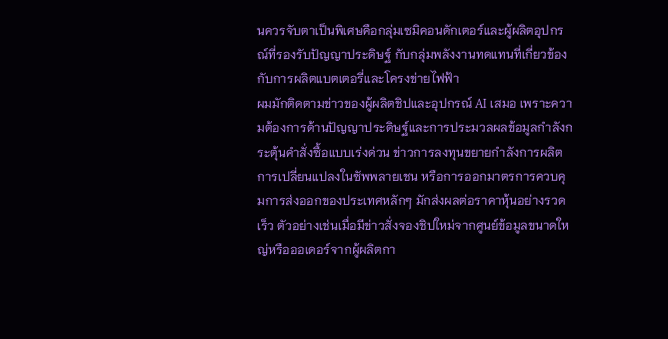นควรจับตาเป็นพิเศษคือกลุ่มเซมิคอนดักเตอร์และผู้ผลิตอุปกรณ์ที่รองรับปัญญาประดิษฐ์ กับกลุ่มพลังงานทดแทนที่เกี่ยวข้องกับการผลิตแบตเตอรี่และโครงข่ายไฟฟ้า
ผมมักติดตามข่าวของผู้ผลิตชิปและอุปกรณ์ AI เสมอ เพราะความต้องการด้านปัญญาประดิษฐ์และการประมวลผลข้อมูลกำลังกระตุ้นคำสั่งซื้อแบบเร่งด่วน ข่าวการลงทุนขยายกำลังการผลิต การเปลี่ยนแปลงในซัพพลายเชน หรือการออกมาตรการควบคุมการส่งออกของประเทศหลักๆ มักส่งผลต่อราคาหุ้นอย่างรวดเร็ว ตัวอย่างเช่นเมื่อมีข่าวสั่งจองชิปใหม่จากศูนย์ข้อมูลขนาดใหญ่หรือออเดอร์จากผู้ผลิตกา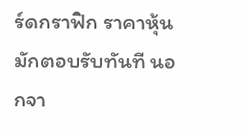ร์ดกราฟิก ราคาหุ้นมักตอบรับทันที นอกจา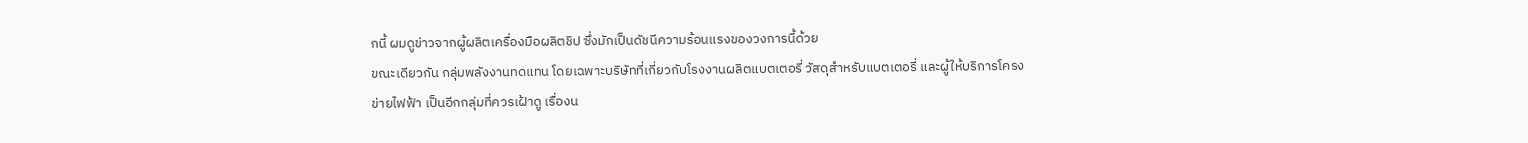กนี้ ผมดูข่าวจากผู้ผลิตเครื่องมือผลิตชิป ซึ่งมักเป็นดัชนีความร้อนแรงของวงการนี้ด้วย
ขณะเดียวกัน กลุ่มพลังงานทดแทน โดยเฉพาะบริษัทที่เกี่ยวกับโรงงานผลิตแบตเตอรี่ วัสดุสำหรับแบตเตอรี่ และผู้ให้บริการโครงข่ายไฟฟ้า เป็นอีกกลุ่มที่ควรเฝ้าดู เรื่องน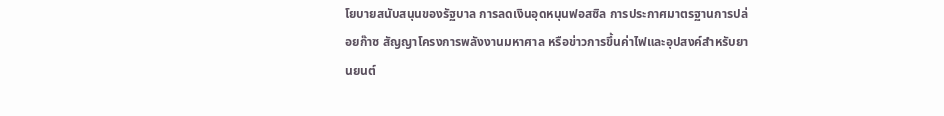โยบายสนับสนุนของรัฐบาล การลดเงินอุดหนุนฟอสซิล การประกาศมาตรฐานการปล่อยก๊าซ สัญญาโครงการพลังงานมหาศาล หรือข่าวการขึ้นค่าไฟและอุปสงค์สำหรับยานยนต์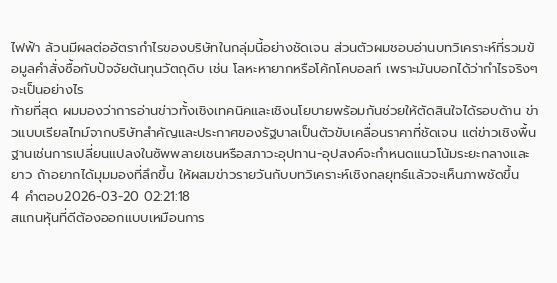ไฟฟ้า ล้วนมีผลต่ออัตรากำไรของบริษัทในกลุ่มนี้อย่างชัดเจน ส่วนตัวผมชอบอ่านบทวิเคราะห์ที่รวมข้อมูลคำสั่งซื้อกับปัจจัยต้นทุนวัตถุดิบ เช่น โลหะหายากหรือโค้กโคบอลท์ เพราะมันบอกได้ว่ากำไรจริงๆ จะเป็นอย่างไร
ท้ายที่สุด ผมมองว่าการอ่านข่าวทั้งเชิงเทคนิคและเชิงนโยบายพร้อมกันช่วยให้ตัดสินใจได้รอบด้าน ข่าวแบบเรียลไทม์จากบริษัทสำคัญและประกาศของรัฐบาลเป็นตัวขับเคลื่อนราคาที่ชัดเจน แต่ข่าวเชิงพื้นฐานเช่นการเปลี่ยนแปลงในซัพพลายเชนหรือสภาวะอุปทาน-อุปสงค์จะกำหนดแนวโน้มระยะกลางและยาว ถ้าอยากได้มุมมองที่ลึกขึ้น ให้ผสมข่าวรายวันกับบทวิเคราะห์เชิงกลยุทธ์แล้วจะเห็นภาพชัดขึ้น
4 คำตอบ2026-03-20 02:21:18
สแกนหุ้นที่ดีต้องออกแบบเหมือนการ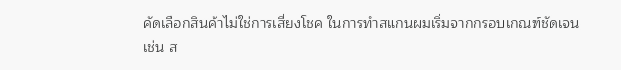คัดเลือกสินค้าไม่ใช่การเสี่ยงโชค ในการทำสแกนผมเริ่มจากกรอบเกณฑ์ชัดเจน เช่น ส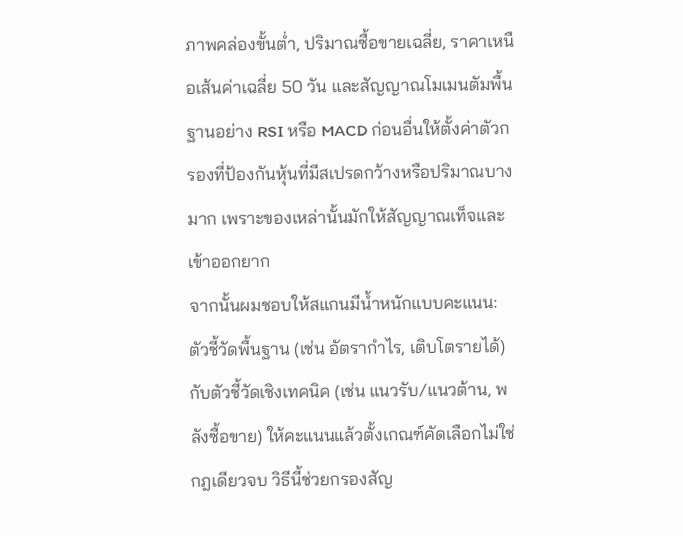ภาพคล่องขั้นต่ำ, ปริมาณซื้อขายเฉลี่ย, ราคาเหนือเส้นค่าเฉลี่ย 50 วัน และสัญญาณโมเมนตัมพื้นฐานอย่าง RSI หรือ MACD ก่อนอื่นให้ตั้งค่าตัวกรองที่ป้องกันหุ้นที่มีสเปรดกว้างหรือปริมาณบางมาก เพราะของเหล่านั้นมักให้สัญญาณเท็จและเข้าออกยาก
จากนั้นผมชอบให้สแกนมีน้ำหนักแบบคะแนน: ตัวชี้วัดพื้นฐาน (เช่น อัตรากำไร, เติบโตรายได้) กับตัวชี้วัดเชิงเทคนิค (เช่น แนวรับ/แนวต้าน, พลังซื้อขาย) ให้คะแนนแล้วตั้งเกณฑ์คัดเลือกไม่ใช่กฎเดียวจบ วิธีนี้ช่วยกรองสัญ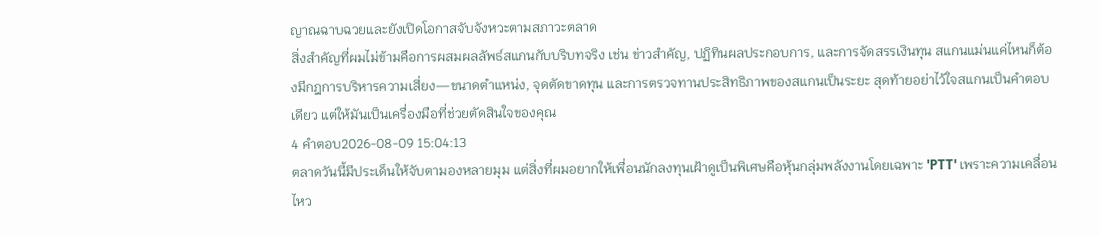ญาณฉาบฉวยและยังเปิดโอกาสจับจังหวะตามสภาวะตลาด
สิ่งสำคัญที่ผมไม่ข้ามคือการผสมผลลัพธ์สแกนกับบริบทจริง เช่น ข่าวสำคัญ, ปฏิทินผลประกอบการ, และการจัดสรรเงินทุน สแกนแม่นแค่ไหนก็ต้องมีกฎการบริหารความเสี่ยง—ขนาดตำแหน่ง, จุดตัดขาดทุน และการตรวจทานประสิทธิภาพของสแกนเป็นระยะ สุดท้ายอย่าไว้ใจสแกนเป็นคำตอบเดียว แต่ให้มันเป็นเครื่องมือที่ช่วยตัดสินใจของคุณ
4 คำตอบ2026-08-09 15:04:13
ตลาดวันนี้มีประเด็นให้จับตามองหลายมุม แต่สิ่งที่ผมอยากให้เพื่อนนักลงทุนเฝ้าดูเป็นพิเศษคือหุ้นกลุ่มพลังงานโดยเฉพาะ 'PTT' เพราะความเคลื่อนไหว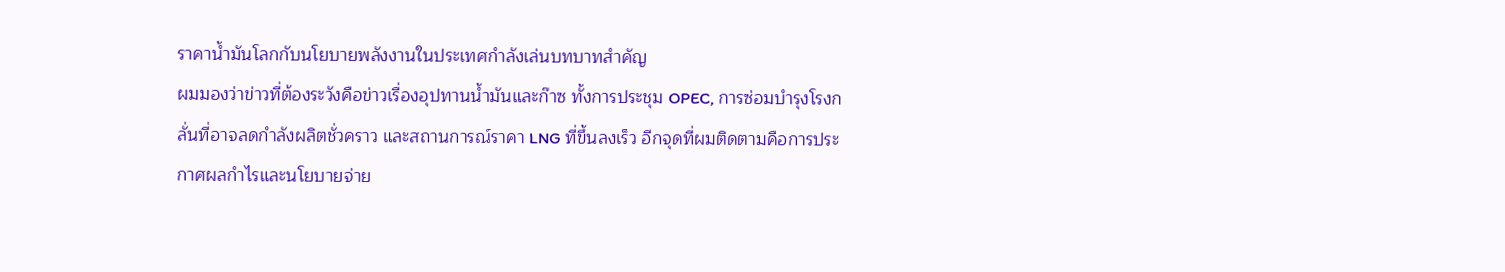ราคาน้ำมันโลกกับนโยบายพลังงานในประเทศกำลังเล่นบทบาทสำคัญ
ผมมองว่าข่าวที่ต้องระวังคือข่าวเรื่องอุปทานน้ำมันและก๊าซ ทั้งการประชุม OPEC, การซ่อมบำรุงโรงกลั่นที่อาจลดกำลังผลิตชั่วคราว และสถานการณ์ราคา LNG ที่ขึ้นลงเร็ว อีกจุดที่ผมติดตามคือการประกาศผลกำไรและนโยบายจ่าย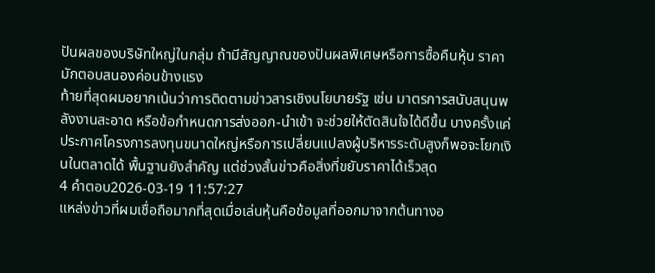ปันผลของบริษัทใหญ่ในกลุ่ม ถ้ามีสัญญาณของปันผลพิเศษหรือการซื้อคืนหุ้น ราคามักตอบสนองค่อนข้างแรง
ท้ายที่สุดผมอยากเน้นว่าการติดตามข่าวสารเชิงนโยบายรัฐ เช่น มาตรการสนับสนุนพลังงานสะอาด หรือข้อกำหนดการส่งออก-นำเข้า จะช่วยให้ตัดสินใจได้ดีขึ้น บางครั้งแค่ประกาศโครงการลงทุนขนาดใหญ่หรือการเปลี่ยนแปลงผู้บริหารระดับสูงก็พอจะโยกเงินในตลาดได้ พื้นฐานยังสำคัญ แต่ช่วงสั้นข่าวคือสิ่งที่ขยับราคาได้เร็วสุด
4 คำตอบ2026-03-19 11:57:27
แหล่งข่าวที่ผมเชื่อถือมากที่สุดเมื่อเล่นหุ้นคือข้อมูลที่ออกมาจากต้นทางอ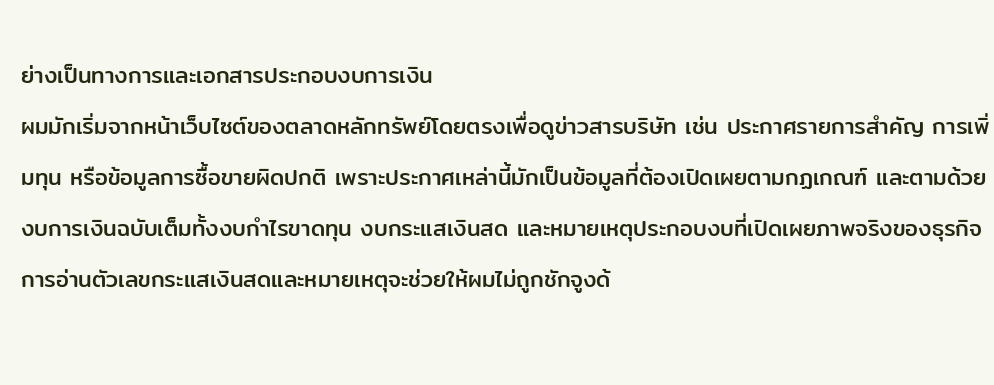ย่างเป็นทางการและเอกสารประกอบงบการเงิน
ผมมักเริ่มจากหน้าเว็บไซต์ของตลาดหลักทรัพย์โดยตรงเพื่อดูข่าวสารบริษัท เช่น ประกาศรายการสำคัญ การเพิ่มทุน หรือข้อมูลการซื้อขายผิดปกติ เพราะประกาศเหล่านี้มักเป็นข้อมูลที่ต้องเปิดเผยตามกฏเกณฑ์ และตามด้วยงบการเงินฉบับเต็มทั้งงบกำไรขาดทุน งบกระแสเงินสด และหมายเหตุประกอบงบที่เปิดเผยภาพจริงของธุรกิจ การอ่านตัวเลขกระแสเงินสดและหมายเหตุจะช่วยให้ผมไม่ถูกชักจูงด้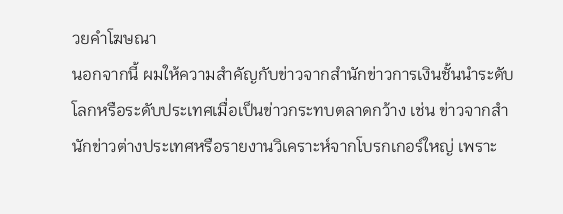วยคำโฆษณา
นอกจากนี้ ผมให้ความสำคัญกับข่าวจากสำนักข่าวการเงินชั้นนำระดับโลกหรือระดับประเทศเมื่อเป็นข่าวกระทบตลาดกว้าง เช่น ข่าวจากสำนักข่าวต่างประเทศหรือรายงานวิเคราะห์จากโบรกเกอร์ใหญ่ เพราะ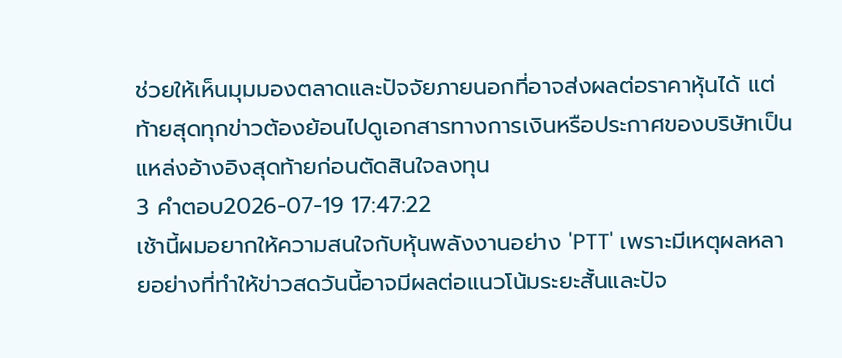ช่วยให้เห็นมุมมองตลาดและปัจจัยภายนอกที่อาจส่งผลต่อราคาหุ้นได้ แต่ท้ายสุดทุกข่าวต้องย้อนไปดูเอกสารทางการเงินหรือประกาศของบริษัทเป็นแหล่งอ้างอิงสุดท้ายก่อนตัดสินใจลงทุน
3 คำตอบ2026-07-19 17:47:22
เช้านี้ผมอยากให้ความสนใจกับหุ้นพลังงานอย่าง 'PTT' เพราะมีเหตุผลหลายอย่างที่ทำให้ข่าวสดวันนี้อาจมีผลต่อแนวโน้มระยะสั้นและปัจ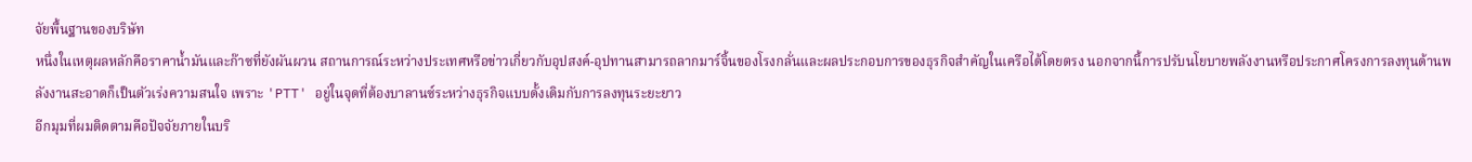จัยพื้นฐานของบริษัท
หนึ่งในเหตุผลหลักคือราคาน้ำมันและก๊าซที่ยังผันผวน สถานการณ์ระหว่างประเทศหรือข่าวเกี่ยวกับอุปสงค์-อุปทานสามารถลากมาร์จิ้นของโรงกลั่นและผลประกอบการของธุรกิจสำคัญในเครือได้โดยตรง นอกจากนี้การปรับนโยบายพลังงานหรือประกาศโครงการลงทุนด้านพลังงานสะอาดก็เป็นตัวเร่งความสนใจ เพราะ 'PTT' อยู่ในจุดที่ต้องบาลานซ์ระหว่างธุรกิจแบบดั้งเดิมกับการลงทุนระยะยาว
อีกมุมที่ผมติดตามคือปัจจัยภายในบริ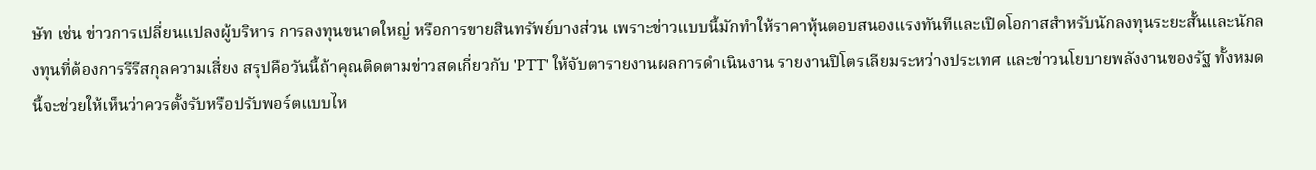ษัท เช่น ข่าวการเปลี่ยนแปลงผู้บริหาร การลงทุนขนาดใหญ่ หรือการขายสินทรัพย์บางส่วน เพราะข่าวแบบนี้มักทำให้ราคาหุ้นตอบสนองแรงทันทีและเปิดโอกาสสำหรับนักลงทุนระยะสั้นและนักลงทุนที่ต้องการรีรีสกุลความเสี่ยง สรุปคือวันนี้ถ้าคุณติดตามข่าวสดเกี่ยวกับ 'PTT' ให้จับตารายงานผลการดำเนินงาน รายงานปิโตรเลียมระหว่างประเทศ และข่าวนโยบายพลังงานของรัฐ ทั้งหมดนี้จะช่วยให้เห็นว่าควรตั้งรับหรือปรับพอร์ตแบบไห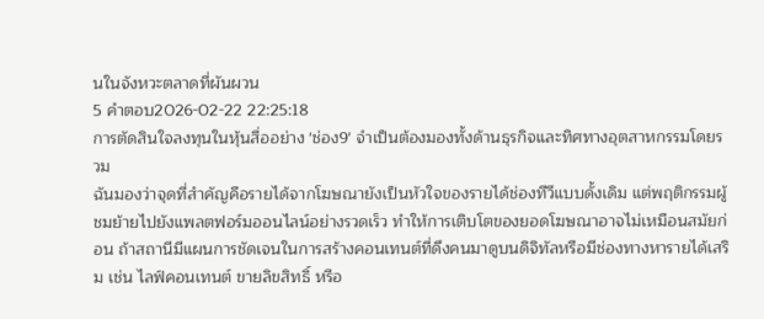นในจังหวะตลาดที่ผันผวน
5 คำตอบ2026-02-22 22:25:18
การตัดสินใจลงทุนในหุ้นสื่ออย่าง 'ช่อง9' จำเป็นต้องมองทั้งด้านธุรกิจและทิศทางอุตสาหกรรมโดยรวม
ฉันมองว่าจุดที่สำคัญคือรายได้จากโฆษณายังเป็นหัวใจของรายได้ช่องทีวีแบบดั้งเดิม แต่พฤติกรรมผู้ชมย้ายไปยังแพลตฟอร์มออนไลน์อย่างรวดเร็ว ทำให้การเติบโตของยอดโฆษณาอาจไม่เหมือนสมัยก่อน ถ้าสถานีมีแผนการชัดเจนในการสร้างคอนเทนต์ที่ดึงคนมาดูบนดิจิทัลหรือมีช่องทางหารายได้เสริม เช่น ไลฟ์คอนเทนต์ ขายลิขสิทธิ์ หรือ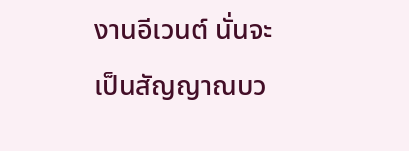งานอีเวนต์ นั่นจะเป็นสัญญาณบว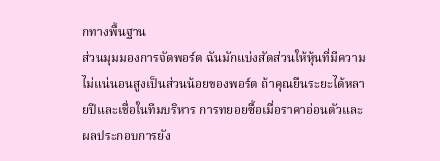กทางพื้นฐาน
ส่วนมุมมองการจัดพอร์ต ฉันมักแบ่งสัดส่วนให้หุ้นที่มีความไม่แน่นอนสูงเป็นส่วนน้อยของพอร์ต ถ้าคุณยืนระยะได้หลายปีและเชื่อในทีมบริหาร การทยอยซื้อเมื่อราคาอ่อนตัวและผลประกอบการยัง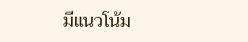มีแนวโน้ม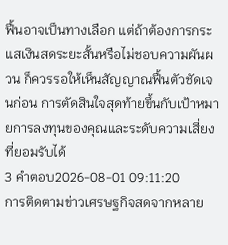ฟื้นอาจเป็นทางเลือก แต่ถ้าต้องการกระแสเงินสดระยะสั้นหรือไม่ชอบความผันผวน ก็ควรรอให้เห็นสัญญาณฟื้นตัวชัดเจนก่อน การตัดสินใจสุดท้ายขึ้นกับเป้าหมายการลงทุนของคุณและระดับความเสี่ยงที่ยอมรับได้
3 คำตอบ2026-08-01 09:11:20
การติดตามข่าวเศรษฐกิจสดจากหลาย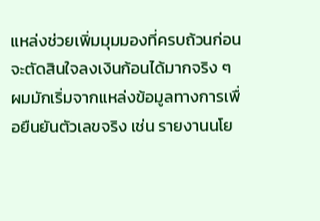แหล่งช่วยเพิ่มมุมมองที่ครบถ้วนก่อนจะตัดสินใจลงเงินก้อนได้มากจริง ๆ
ผมมักเริ่มจากแหล่งข้อมูลทางการเพื่อยืนยันตัวเลขจริง เช่น รายงานนโย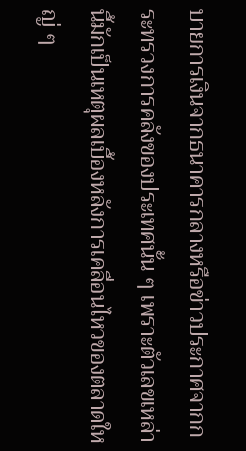บายการเงินจากธนาคารกลางหรือข่าวประกาศจากกระทรวงการคลังของประเทศนั้น ๆ เพราะตัวเลขเหล่านี้มักเป็นเหตุผลเบื้องหลังการเคลื่อนไหวของตลาดใหญ่ ๆ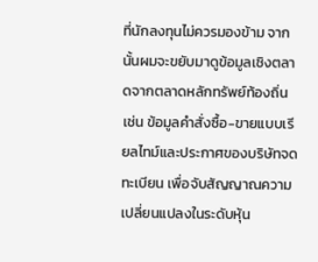ที่นักลงทุนไม่ควรมองข้าม จากนั้นผมจะขยับมาดูข้อมูลเชิงตลาดจากตลาดหลักทรัพย์ท้องถิ่น เช่น ข้อมูลคำสั่งซื้อ-ขายแบบเรียลไทม์และประกาศของบริษัทจดทะเบียน เพื่อจับสัญญาณความเปลี่ยนแปลงในระดับหุ้น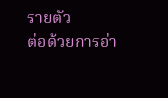รายตัว
ต่อด้วยการอ่า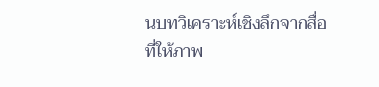นบทวิเคราะห์เชิงลึกจากสื่อที่ให้ภาพ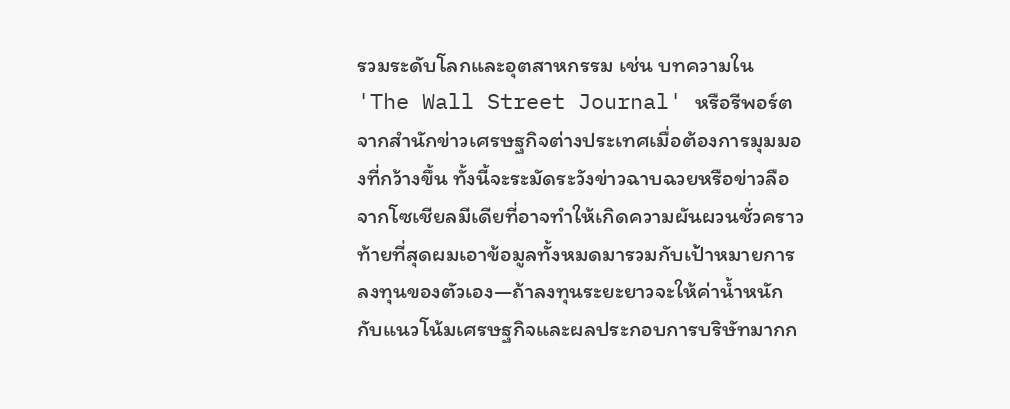รวมระดับโลกและอุตสาหกรรม เช่น บทความใน 'The Wall Street Journal' หรือรีพอร์ตจากสำนักข่าวเศรษฐกิจต่างประเทศเมื่อต้องการมุมมองที่กว้างขึ้น ทั้งนี้จะระมัดระวังข่าวฉาบฉวยหรือข่าวลือจากโซเชียลมีเดียที่อาจทำให้เกิดความผันผวนชั่วคราว ท้ายที่สุดผมเอาข้อมูลทั้งหมดมารวมกับเป้าหมายการลงทุนของตัวเอง—ถ้าลงทุนระยะยาวจะให้ค่าน้ำหนักกับแนวโน้มเศรษฐกิจและผลประกอบการบริษัทมากก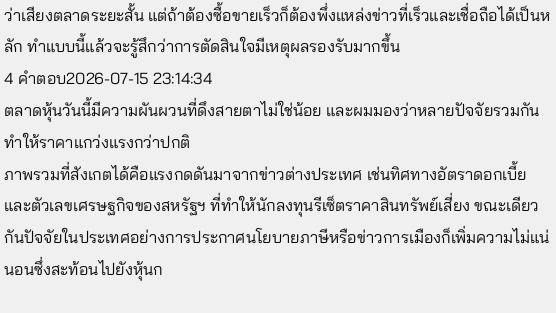ว่าเสียงตลาดระยะสั้น แต่ถ้าต้องซื้อขายเร็วก็ต้องพึ่งแหล่งข่าวที่เร็วและเชื่อถือได้เป็นหลัก ทำแบบนี้แล้วจะรู้สึกว่าการตัดสินใจมีเหตุผลรองรับมากขึ้น
4 คำตอบ2026-07-15 23:14:34
ตลาดหุ้นวันนี้มีความผันผวนที่ดึงสายตาไม่ใช่น้อย และผมมองว่าหลายปัจจัยรวมกันทำให้ราคาแกว่งแรงกว่าปกติ
ภาพรวมที่สังเกตได้คือแรงกดดันมาจากข่าวต่างประเทศ เช่นทิศทางอัตราดอกเบี้ยและตัวเลขเศรษฐกิจของสหรัฐฯ ที่ทำให้นักลงทุนรีเซ็ตราคาสินทรัพย์เสี่ยง ขณะเดียวกันปัจจัยในประเทศอย่างการประกาศนโยบายภาษีหรือข่าวการเมืองก็เพิ่มความไม่แน่นอนซึ่งสะท้อนไปยังหุ้นก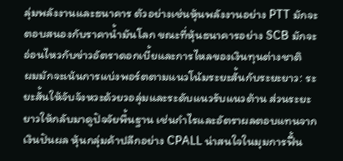ลุ่มพลังงานและธนาคาร ตัวอย่างเช่นหุ้นพลังงานอย่าง PTT มักจะตอบสนองกับราคาน้ำมันโลก ขณะที่หุ้นธนาคารอย่าง SCB มักจะอ่อนไหวกับข่าวอัตราดอกเบี้ยและการไหลของเงินทุนต่างชาติ
ผมมักจะเน้นการแบ่งพอร์ตตามแนวโน้มระยะสั้นกับระยะยาว: ระยะสั้นให้จับจังหวะด้วยวอลุ่มและระดับแนวรับแนวต้าน ส่วนระยะยาวให้กลับมาดูปัจจัยพื้นฐาน เช่นกำไรและอัตราผลตอบแทนจากเงินปันผล หุ้นกลุ่มค้าปลีกอย่าง CPALL น่าสนใจในมุมการฟื้น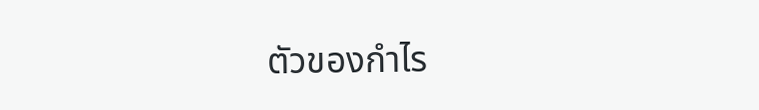ตัวของกำไร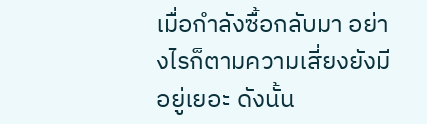เมื่อกำลังซื้อกลับมา อย่างไรก็ตามความเสี่ยงยังมีอยู่เยอะ ดังนั้น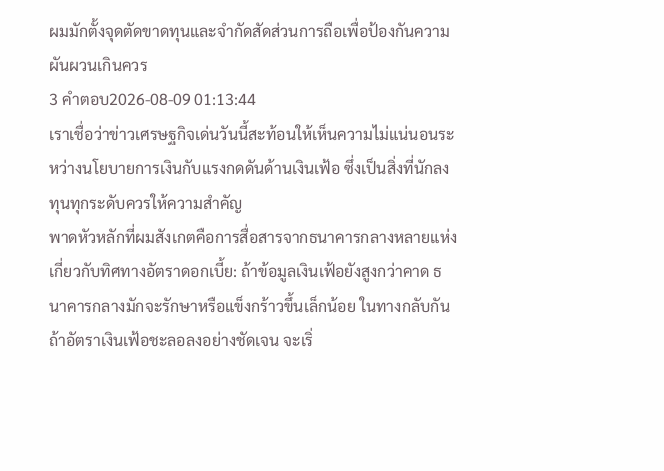ผมมักตั้งจุดตัดขาดทุนและจำกัดสัดส่วนการถือเพื่อป้องกันความผันผวนเกินควร
3 คำตอบ2026-08-09 01:13:44
เราเชื่อว่าข่าวเศรษฐกิจเด่นวันนี้สะท้อนให้เห็นความไม่แน่นอนระหว่างนโยบายการเงินกับแรงกดดันด้านเงินเฟ้อ ซึ่งเป็นสิ่งที่นักลงทุนทุกระดับควรให้ความสำคัญ
พาดหัวหลักที่ผมสังเกตคือการสื่อสารจากธนาคารกลางหลายแห่งเกี่ยวกับทิศทางอัตราดอกเบี้ย: ถ้าข้อมูลเงินเฟ้อยังสูงกว่าคาด ธนาคารกลางมักจะรักษาหรือแข็งกร้าวขึ้นเล็กน้อย ในทางกลับกัน ถ้าอัตราเงินเฟ้อชะลอลงอย่างชัดเจน จะเริ่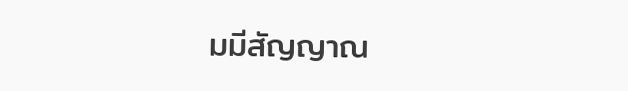มมีสัญญาณ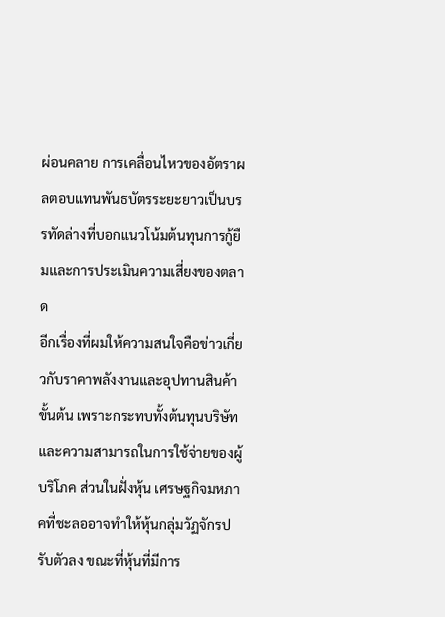ผ่อนคลาย การเคลื่อนไหวของอัตราผลตอบแทนพันธบัตรระยะยาวเป็นบรรทัดล่างที่บอกแนวโน้มต้นทุนการกู้ยืมและการประเมินความเสี่ยงของตลาด
อีกเรื่องที่ผมให้ความสนใจคือข่าวเกี่ยวกับราคาพลังงานและอุปทานสินค้าขั้นต้น เพราะกระทบทั้งต้นทุนบริษัทและความสามารถในการใช้จ่ายของผู้บริโภค ส่วนในฝั่งหุ้น เศรษฐกิจมหภาคที่ชะลออาจทำให้หุ้นกลุ่มวัฏจักรปรับตัวลง ขณะที่หุ้นที่มีการ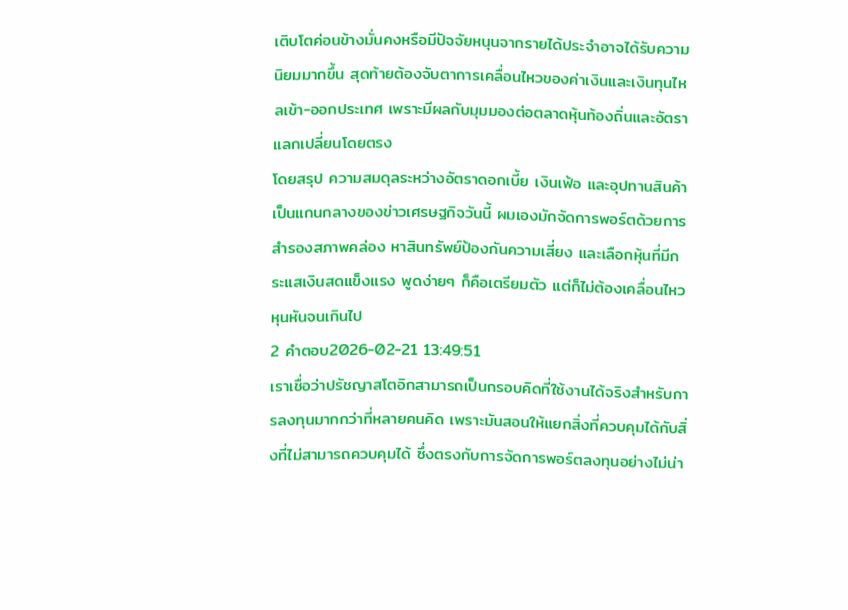เติบโตค่อนข้างมั่นคงหรือมีปัจจัยหนุนจากรายได้ประจำอาจได้รับความนิยมมากขึ้น สุดท้ายต้องจับตาการเคลื่อนไหวของค่าเงินและเงินทุนไหลเข้า-ออกประเทศ เพราะมีผลกับมุมมองต่อตลาดหุ้นท้องถิ่นและอัตราแลกเปลี่ยนโดยตรง
โดยสรุป ความสมดุลระหว่างอัตราดอกเบี้ย เงินเฟ้อ และอุปทานสินค้าเป็นแกนกลางของข่าวเศรษฐกิจวันนี้ ผมเองมักจัดการพอร์ตด้วยการสำรองสภาพคล่อง หาสินทรัพย์ป้องกันความเสี่ยง และเลือกหุ้นที่มีกระแสเงินสดแข็งแรง พูดง่ายๆ ก็คือเตรียมตัว แต่ก็ไม่ต้องเคลื่อนไหวหุนหันจนเกินไป
2 คำตอบ2026-02-21 13:49:51
เราเชื่อว่าปรัชญาสโตอิกสามารถเป็นกรอบคิดที่ใช้งานได้จริงสำหรับการลงทุนมากกว่าที่หลายคนคิด เพราะมันสอนให้แยกสิ่งที่ควบคุมได้กับสิ่งที่ไม่สามารถควบคุมได้ ซึ่งตรงกับการจัดการพอร์ตลงทุนอย่างไม่น่า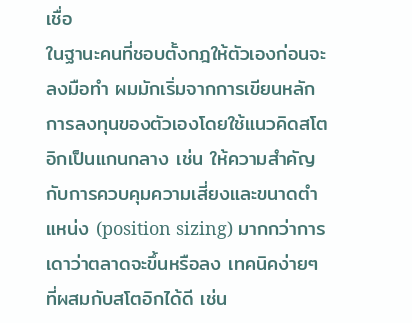เชื่อ
ในฐานะคนที่ชอบตั้งกฎให้ตัวเองก่อนจะลงมือทำ ผมมักเริ่มจากการเขียนหลักการลงทุนของตัวเองโดยใช้แนวคิดสโตอิกเป็นแกนกลาง เช่น ให้ความสำคัญกับการควบคุมความเสี่ยงและขนาดตำแหน่ง (position sizing) มากกว่าการเดาว่าตลาดจะขึ้นหรือลง เทคนิคง่ายๆ ที่ผสมกับสโตอิกได้ดี เช่น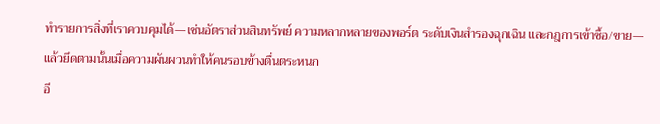ทำรายการสิ่งที่เราควบคุมได้—เช่นอัตราส่วนสินทรัพย์ ความหลากหลายของพอร์ต ระดับเงินสำรองฉุกเฉิน และกฎการเข้าซื้อ/ขาย—แล้วยึดตามนั้นเมื่อความผันผวนทำให้คนรอบข้างตื่นตระหนก
อี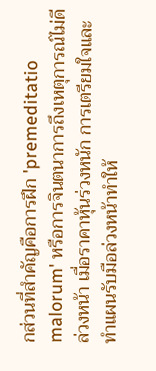กส่วนที่สำคัญคือการฝึก 'premeditatio malorum' หรือการจินตนาการถึงเหตุการณ์ไม่ดีล่วงหน้า เมื่อราคาหุ้นร่วงหนัก การเตรียมใจและทำแผนรับมือล่วงหน้าทำให้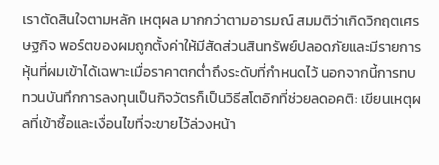เราตัดสินใจตามหลัก เหตุผล มากกว่าตามอารมณ์ สมมติว่าเกิดวิกฤตเศรษฐกิจ พอร์ตของผมถูกตั้งค่าให้มีสัดส่วนสินทรัพย์ปลอดภัยและมีรายการหุ้นที่ผมเข้าได้เฉพาะเมื่อราคาตกต่ำถึงระดับที่กำหนดไว้ นอกจากนี้การทบทวนบันทึกการลงทุนเป็นกิจวัตรก็เป็นวิธีสโตอิกที่ช่วยลดอคติ: เขียนเหตุผลที่เข้าซื้อและเงื่อนไขที่จะขายไว้ล่วงหน้า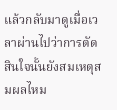แล้วกลับมาดูเมื่อเวลาผ่านไปว่าการตัดสินใจนั้นยังสมเหตุสมผลไหม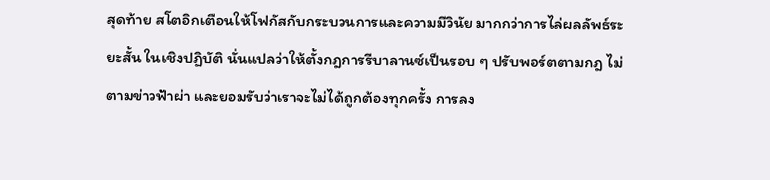สุดท้าย สโตอิกเตือนให้โฟกัสกับกระบวนการและความมีวินัย มากกว่าการไล่ผลลัพธ์ระยะสั้น ในเชิงปฏิบัติ นั่นแปลว่าให้ตั้งกฎการรีบาลานซ์เป็นรอบ ๆ ปรับพอร์ตตามกฎ ไม่ตามข่าวฟ้าผ่า และยอมรับว่าเราจะไม่ได้ถูกต้องทุกครั้ง การลง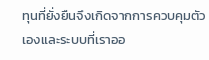ทุนที่ยั่งยืนจึงเกิดจากการควบคุมตัวเองและระบบที่เราออ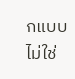กแบบ ไม่ใช่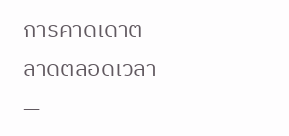การคาดเดาตลาดตลอดเวลา —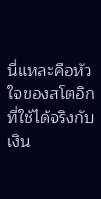นี่แหละคือหัวใจของสโตอิกที่ใช้ได้จริงกับเงิน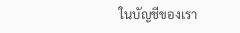ในบัญชีของเรา